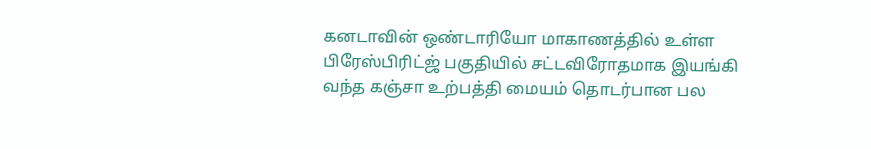கனடாவின் ஒண்டாரியோ மாகாணத்தில் உள்ள பிரேஸ்பிரிட்ஜ் பகுதியில் சட்டவிரோதமாக இயங்கி வந்த கஞ்சா உற்பத்தி மையம் தொடர்பான பல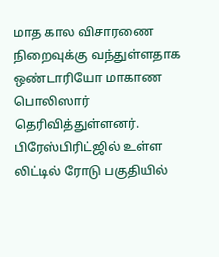மாத கால விசாரணை நிறைவுக்கு வந்துள்ளதாக ஒண்டாரியோ மாகாண பொலிஸார் தெரிவித்துள்ளனர்.
பிரேஸ்பிரிட்ஜில் உள்ள லிட்டில் ரோடு பகுதியில்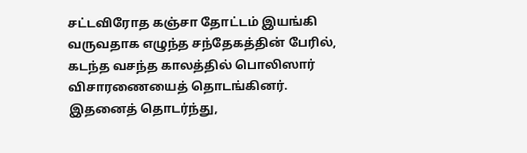சட்டவிரோத கஞ்சா தோட்டம் இயங்கி வருவதாக எழுந்த சந்தேகத்தின் பேரில், கடந்த வசந்த காலத்தில் பொலிஸார் விசாரணையைத் தொடங்கினர்.
இதனைத் தொடர்ந்து,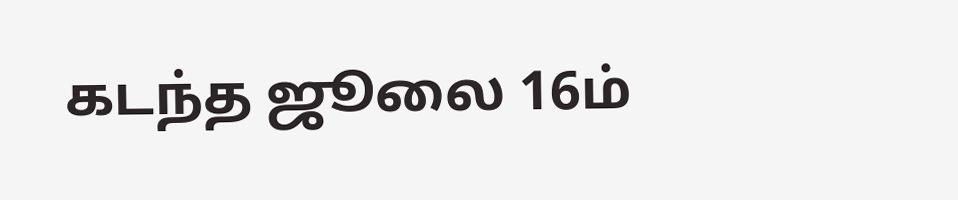கடந்த ஜூலை 16ம்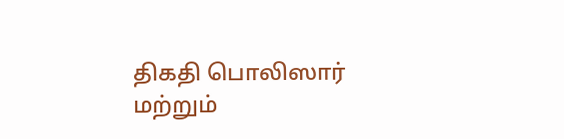திகதி பொலிஸார் மற்றும்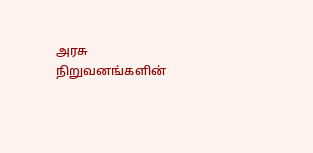அரசு நிறுவனங்களின்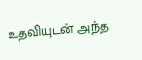உதவியுடன் அந்த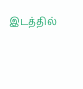இடத்தில்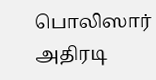பொலிஸார் அதிரடி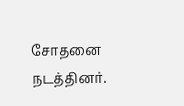சோதனை நடத்தினர்.